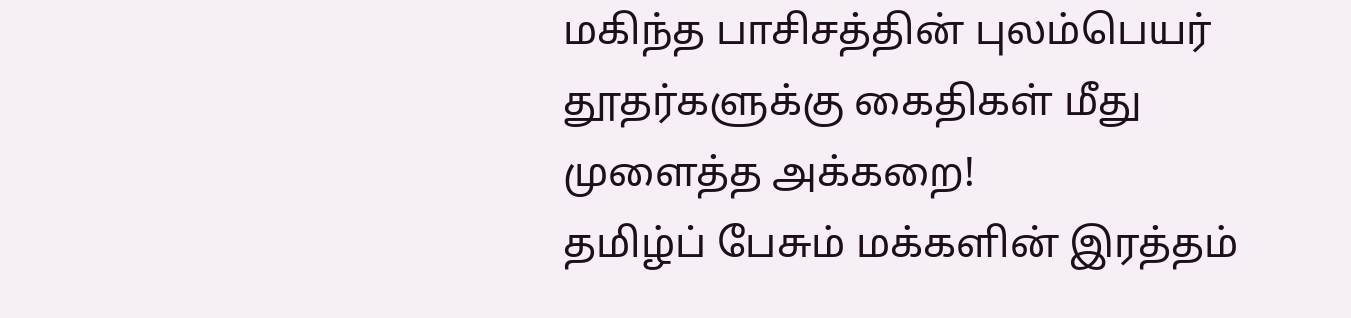மகிந்த பாசிசத்தின் புலம்பெயர் தூதர்களுக்கு கைதிகள் மீது முளைத்த அக்கறை!
தமிழ்ப் பேசும் மக்களின் இரத்தம்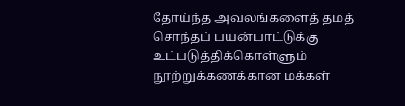தோய்ந்த அவலங்களைத் தமத் சொந்தப் பயன்பாட்டுக்கு உட்படுத்திக்கொள்ளும் நூற்றுக்கணக்கான மக்கள்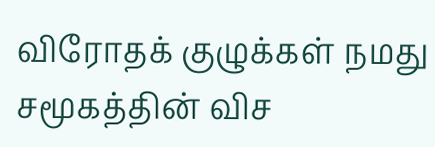விரோதக் குழுக்கள் நமது சமூகத்தின் விச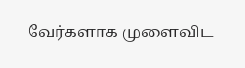வேர்களாக முளைவிட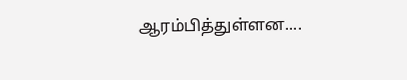ஆரம்பித்துள்ளன....